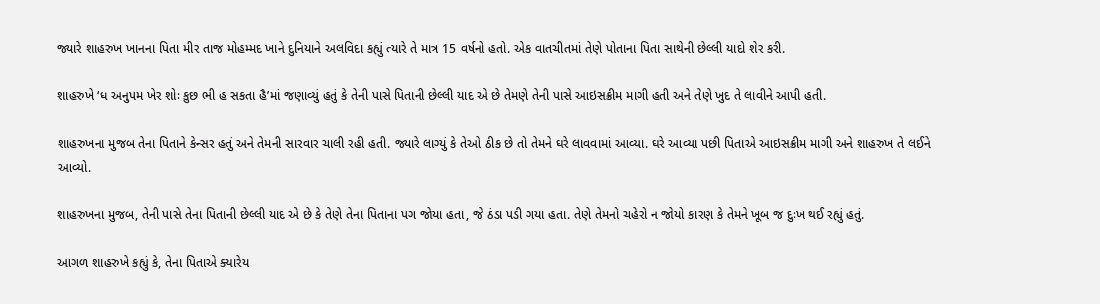જ્યારે શાહરુખ ખાનના પિતા મીર તાજ મોહમ્મદ ખાને દુનિયાને અલવિદા કહ્યું ત્યારે તે માત્ર 15 વર્ષનો હતો. એક વાતચીતમાં તેણે પોતાના પિતા સાથેની છેલ્લી યાદો શેર કરી.

શાહરુખે ‘ધ અનુપમ ખેર શોઃ કુછ ભી હ સકતા હૈ’માં જણાવ્યું હતું કે તેની પાસે પિતાની છેલ્લી યાદ એ છે તેમણે તેની પાસે આઇસક્રીમ માગી હતી અને તેણે ખુદ તે લાવીને આપી હતી.

શાહરુખના મુજબ તેના પિતાને કેન્સર હતું અને તેમની સારવાર ચાલી રહી હતી. જ્યારે લાગ્યું કે તેઓ ઠીક છે તો તેમને ઘરે લાવવામાં આવ્યા. ઘરે આવ્યા પછી પિતાએ આઇસક્રીમ માગી અને શાહરુખ તે લઈને આવ્યો.

શાહરુખના મુજબ, તેની પાસે તેના પિતાની છેલ્લી યાદ એ છે કે તેણે તેના પિતાના પગ જોયા હતા, જે ઠંડા પડી ગયા હતા. તેણે તેમનો ચહેરો ન જોયો કારણ કે તેમને ખૂબ જ દુઃખ થઈ રહ્યું હતું.

આગળ શાહરુખે કહ્યું કે, તેના પિતાએ ક્યારેય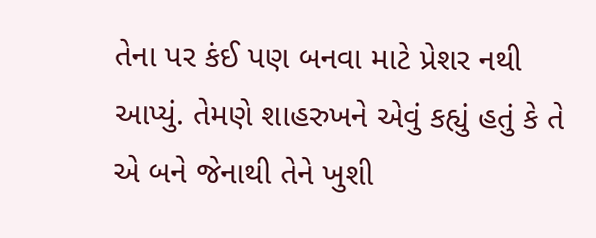તેના પર કંઈ પણ બનવા માટે પ્રેશર નથી આપ્યું. તેમણે શાહરુખને એવું કહ્યું હતું કે તે એ બને જેનાથી તેને ખુશી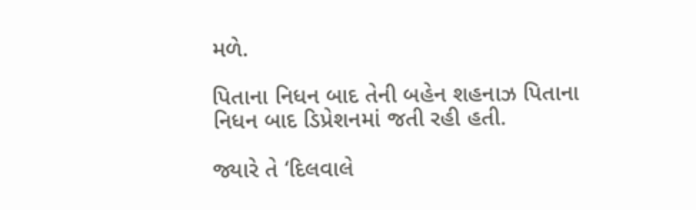મળે.

પિતાના નિધન બાદ તેની બહેન શહનાઝ પિતાના નિધન બાદ ડિપ્રેશનમાં જતી રહી હતી.

જ્યારે તે ‘દિલવાલે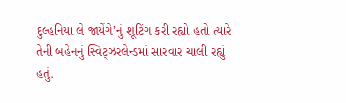દુલ્હનિયા લે જાયેંગે’નું શૂટિંગ કરી રહ્યો હતો ત્યારે તેની બહેનનું સ્વિટ્ઝરલેન્ડમાં સારવાર ચાલી રહ્યું હતું.